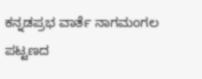ಕನ್ನಡಪ್ರಭ ವಾರ್ತೆ ನಾಗಮಂಗಲ
ಪಟ್ಟಣದ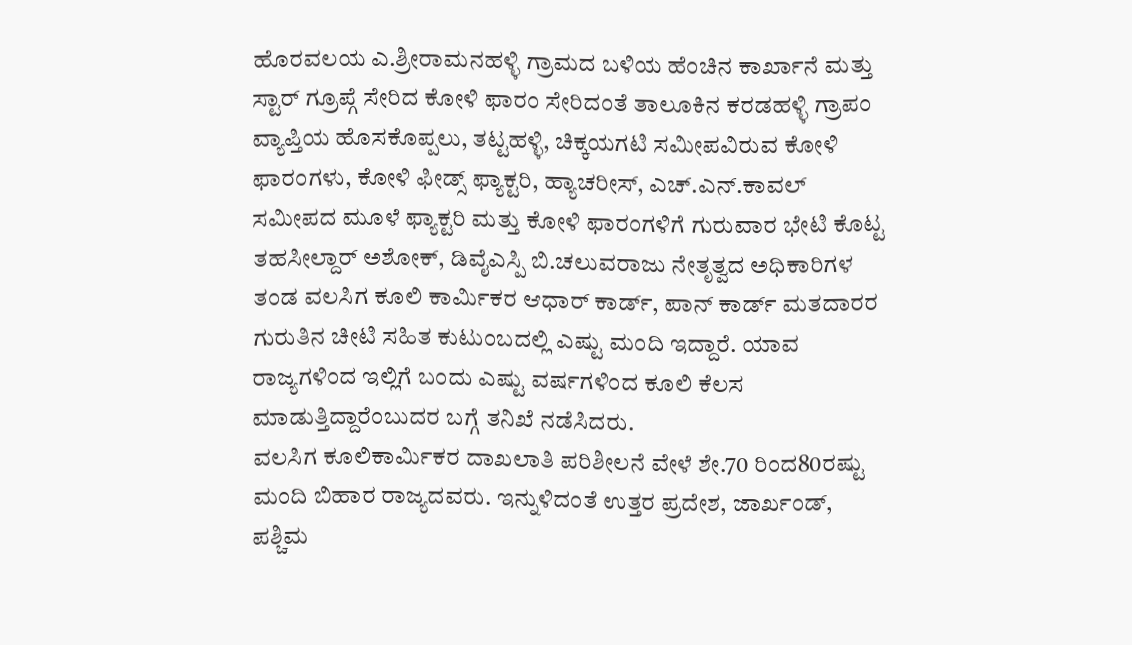ಹೊರವಲಯ ಎ.ಶ್ರೀರಾಮನಹಳ್ಳಿ ಗ್ರಾಮದ ಬಳಿಯ ಹೆಂಚಿನ ಕಾರ್ಖಾನೆ ಮತ್ತು ಸ್ಟಾರ್ ಗ್ರೂಪ್ಗೆ ಸೇರಿದ ಕೋಳಿ ಫಾರಂ ಸೇರಿದಂತೆ ತಾಲೂಕಿನ ಕರಡಹಳ್ಳಿ ಗ್ರಾಪಂ ವ್ಯಾಪ್ತಿಯ ಹೊಸಕೊಪ್ಪಲು, ತಟ್ಟಹಳ್ಳಿ, ಚಿಕ್ಕಯಗಟಿ ಸಮೀಪವಿರುವ ಕೋಳಿ ಫಾರಂಗಳು, ಕೋಳಿ ಫೀಡ್ಸ್ ಫ್ಯಾಕ್ಟರಿ, ಹ್ಯಾಚರೀಸ್, ಎಚ್.ಎನ್.ಕಾವಲ್ ಸಮೀಪದ ಮೂಳೆ ಫ್ಯಾಕ್ಟರಿ ಮತ್ತು ಕೋಳಿ ಫಾರಂಗಳಿಗೆ ಗುರುವಾರ ಭೇಟಿ ಕೊಟ್ಟ ತಹಸೀಲ್ದಾರ್ ಅಶೋಕ್, ಡಿವೈಎಸ್ಪಿ ಬಿ.ಚಲುವರಾಜು ನೇತೃತ್ವದ ಅಧಿಕಾರಿಗಳ ತಂಡ ವಲಸಿಗ ಕೂಲಿ ಕಾರ್ಮಿಕರ ಆಧಾರ್ ಕಾರ್ಡ್, ಪಾನ್ ಕಾರ್ಡ್ ಮತದಾರರ ಗುರುತಿನ ಚೀಟಿ ಸಹಿತ ಕುಟುಂಬದಲ್ಲಿ ಎಷ್ಟು ಮಂದಿ ಇದ್ದಾರೆ. ಯಾವ ರಾಜ್ಯಗಳಿಂದ ಇಲ್ಲಿಗೆ ಬಂದು ಎಷ್ಟು ವರ್ಷಗಳಿಂದ ಕೂಲಿ ಕೆಲಸ ಮಾಡುತ್ತಿದ್ದಾರೆಂಬುದರ ಬಗ್ಗೆ ತನಿಖೆ ನಡೆಸಿದರು.
ವಲಸಿಗ ಕೂಲಿಕಾರ್ಮಿಕರ ದಾಖಲಾತಿ ಪರಿಶೀಲನೆ ವೇಳೆ ಶೇ.70 ರಿಂದ80ರಷ್ಟು ಮಂದಿ ಬಿಹಾರ ರಾಜ್ಯದವರು. ಇನ್ನುಳಿದಂತೆ ಉತ್ತರ ಪ್ರದೇಶ, ಜಾರ್ಖಂಡ್, ಪಶ್ಚಿಮ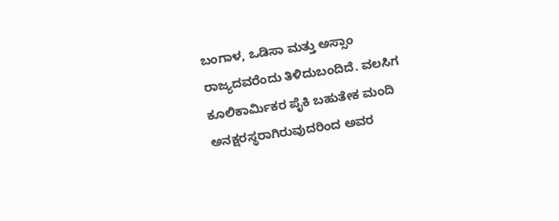ಬಂಗಾಳ, ಒಡಿಸಾ ಮತ್ತು ಅಸ್ಸಾಂ ರಾಜ್ಯದವರೆಂದು ತಿಳಿದುಬಂದಿದೆ. ವಲಸಿಗ ಕೂಲಿಕಾರ್ಮಿಕರ ಪೈಕಿ ಬಹುತೇಕ ಮಂದಿ ಅನಕ್ಷರಸ್ಥರಾಗಿರುವುದರಿಂದ ಅವರ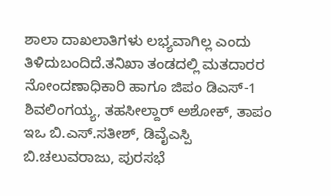ಶಾಲಾ ದಾಖಲಾತಿಗಳು ಲಭ್ಯವಾಗಿಲ್ಲ ಎಂದು ತಿಳಿದುಬಂದಿದೆ.ತನಿಖಾ ತಂಡದಲ್ಲಿ ಮತದಾರರ ನೋಂದಣಾಧಿಕಾರಿ ಹಾಗೂ ಜಿಪಂ ಡಿಎಸ್-1 ಶಿವಲಿಂಗಯ್ಯ, ತಹಸೀಲ್ದಾರ್ ಅಶೋಕ್, ತಾಪಂ ಇಒ ಬಿ.ಎಸ್.ಸತೀಶ್, ಡಿವೈಎಸ್ಪಿ ಬಿ.ಚಲುವರಾಜು, ಪುರಸಭೆ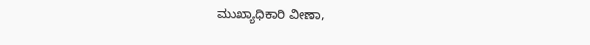ಮುಖ್ಯಾಧಿಕಾರಿ ವೀಣಾ,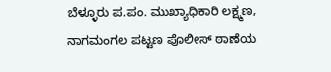ಬೆಳ್ಳೂರು ಪ.ಪಂ. ಮುಖ್ಯಾಧಿಕಾರಿ ಲಕ್ಷ್ಮಣ, ನಾಗಮಂಗಲ ಪಟ್ಟಣ ಪೊಲೀಸ್ ಠಾಣೆಯ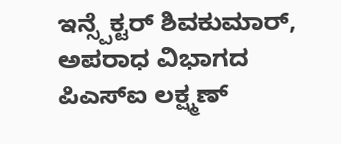ಇನ್ಸ್ಪೆಕ್ಟರ್ ಶಿವಕುಮಾರ್, ಅಪರಾಧ ವಿಭಾಗದ ಪಿಎಸ್ಐ ಲಕ್ಷ್ಮಣ್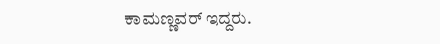ಕಾಮಣ್ಣವರ್ ಇದ್ದರು.